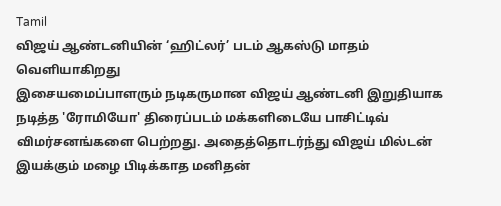Tamil
விஜய் ஆண்டனியின் ‘ஹிட்லர்’ படம் ஆகஸ்டு மாதம் வெளியாகிறது
இசையமைப்பாளரும் நடிகருமான விஜய் ஆண்டனி இறுதியாக நடித்த 'ரோமியோ' திரைப்படம் மக்களிடையே பாசிட்டிவ் விமர்சனங்களை பெற்றது. அதைத்தொடர்ந்து விஜய் மில்டன் இயக்கும் மழை பிடிக்காத மனிதன்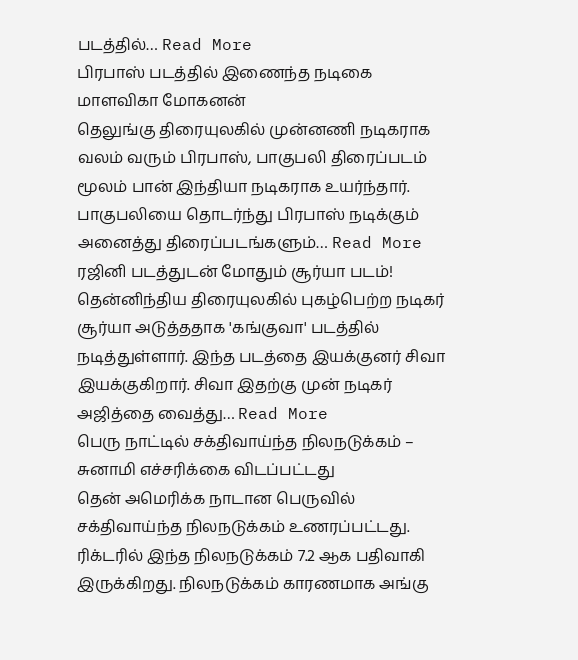படத்தில்… Read More
பிரபாஸ் படத்தில் இணைந்த நடிகை மாளவிகா மோகனன்
தெலுங்கு திரையுலகில் முன்னணி நடிகராக வலம் வரும் பிரபாஸ், பாகுபலி திரைப்படம் மூலம் பான் இந்தியா நடிகராக உயர்ந்தார். பாகுபலியை தொடர்ந்து பிரபாஸ் நடிக்கும் அனைத்து திரைப்படங்களும்… Read More
ரஜினி படத்துடன் மோதும் சூர்யா படம்!
தென்னிந்திய திரையுலகில் புகழ்பெற்ற நடிகர் சூர்யா அடுத்ததாக 'கங்குவா' படத்தில் நடித்துள்ளார். இந்த படத்தை இயக்குனர் சிவா இயக்குகிறார். சிவா இதற்கு முன் நடிகர் அஜித்தை வைத்து… Read More
பெரு நாட்டில் சக்திவாய்ந்த நிலநடுக்கம் – சுனாமி எச்சரிக்கை விடப்பட்டது
தென் அமெரிக்க நாடான பெருவில் சக்திவாய்ந்த நிலநடுக்கம் உணரப்பட்டது. ரிக்டரில் இந்த நிலநடுக்கம் 7.2 ஆக பதிவாகி இருக்கிறது. நிலநடுக்கம் காரணமாக அங்கு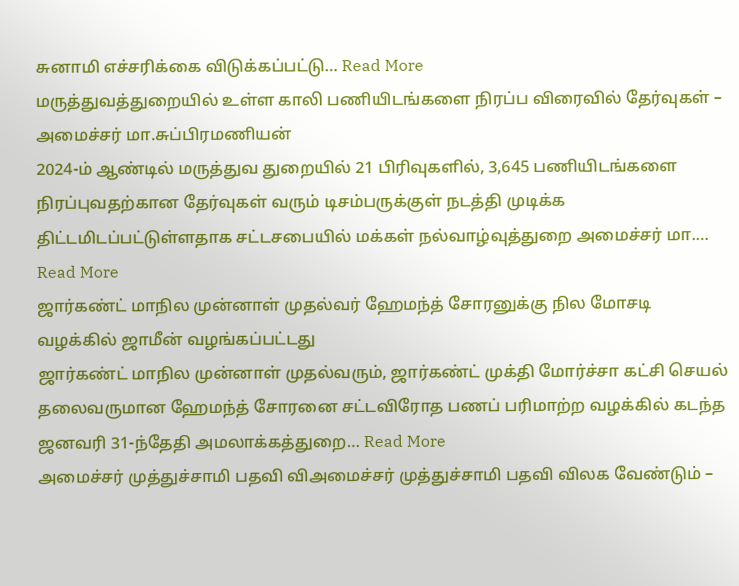சுனாமி எச்சரிக்கை விடுக்கப்பட்டு… Read More
மருத்துவத்துறையில் உள்ள காலி பணியிடங்களை நிரப்ப விரைவில் தேர்வுகள் – அமைச்சர் மா.சுப்பிரமணியன்
2024-ம் ஆண்டில் மருத்துவ துறையில் 21 பிரிவுகளில், 3,645 பணியிடங்களை நிரப்புவதற்கான தேர்வுகள் வரும் டிசம்பருக்குள் நடத்தி முடிக்க திட்டமிடப்பட்டுள்ளதாக சட்டசபையில் மக்கள் நல்வாழ்வுத்துறை அமைச்சர் மா.… Read More
ஜார்கண்ட் மாநில முன்னாள் முதல்வர் ஹேமந்த் சோரனுக்கு நில மோசடி வழக்கில் ஜாமீன் வழங்கப்பட்டது
ஜார்கண்ட் மாநில முன்னாள் முதல்வரும், ஜார்கண்ட் முக்தி மோர்ச்சா கட்சி செயல் தலைவருமான ஹேமந்த் சோரனை சட்டவிரோத பணப் பரிமாற்ற வழக்கில் கடந்த ஜனவரி 31-ந்தேதி அமலாக்கத்துறை… Read More
அமைச்சர் முத்துச்சாமி பதவி விஅமைச்சர் முத்துச்சாமி பதவி விலக வேண்டும் –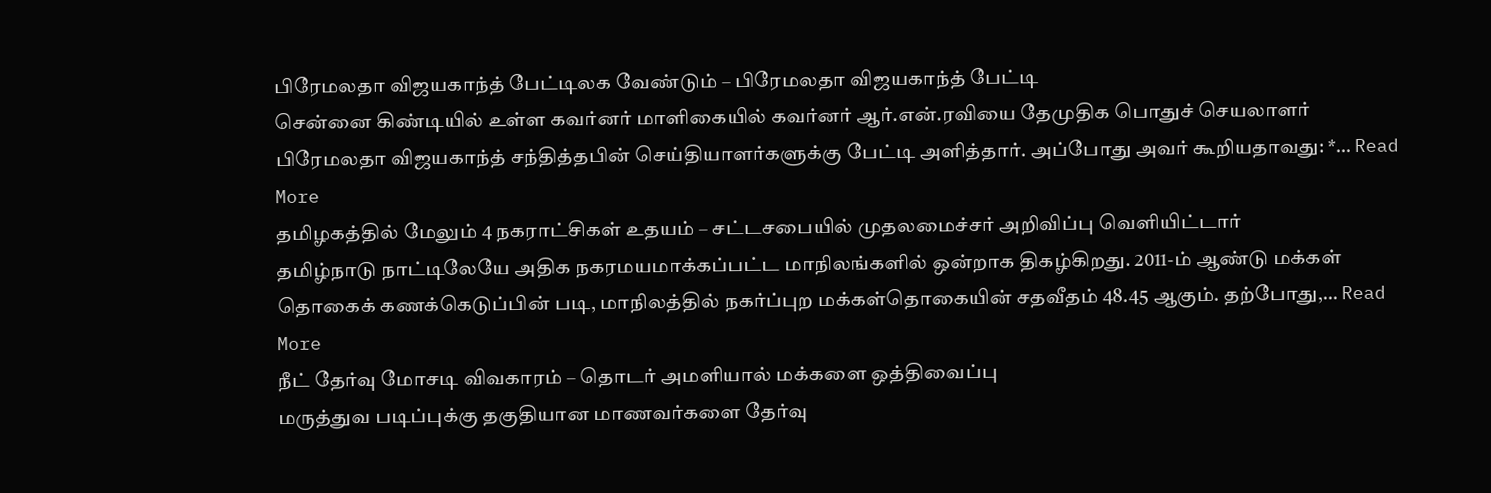பிரேமலதா விஜயகாந்த் பேட்டிலக வேண்டும் – பிரேமலதா விஜயகாந்த் பேட்டி
சென்னை கிண்டியில் உள்ள கவர்னர் மாளிகையில் கவர்னர் ஆர்.என்.ரவியை தேமுதிக பொதுச் செயலாளர் பிரேமலதா விஜயகாந்த் சந்தித்தபின் செய்தியாளர்களுக்கு பேட்டி அளித்தார். அப்போது அவர் கூறியதாவது: *… Read More
தமிழகத்தில் மேலும் 4 நகராட்சிகள் உதயம் – சட்டசபையில் முதலமைச்சர் அறிவிப்பு வெளியிட்டார்
தமிழ்நாடு நாட்டிலேயே அதிக நகரமயமாக்கப்பட்ட மாநிலங்களில் ஒன்றாக திகழ்கிறது. 2011-ம் ஆண்டு மக்கள் தொகைக் கணக்கெடுப்பின் படி, மாநிலத்தில் நகர்ப்புற மக்கள்தொகையின் சதவீதம் 48.45 ஆகும். தற்போது,… Read More
நீட் தேர்வு மோசடி விவகாரம் – தொடர் அமளியால் மக்களை ஒத்திவைப்பு
மருத்துவ படிப்புக்கு தகுதியான மாணவர்களை தேர்வு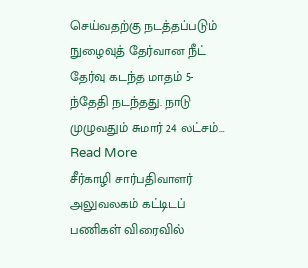செய்வதற்கு நடத்தப்படும் நுழைவுத் தேர்வான நீட் தேர்வு கடந்த மாதம் 5-ந்தேதி நடந்தது. நாடு முழுவதும் சுமார் 24 லட்சம்… Read More
சீர்காழி சார்பதிவாளர் அலுவலகம் கட்டிடப் பணிகள் விரைவில்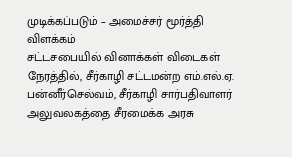முடிக்கப்படும் – அமைச்சர் மூர்த்தி விளக்கம்
சட்டசபையில் வினாக்கள் விடைகள் நேரத்தில், சீர்காழி சட்டமன்ற எம்.எல்.ஏ. பன்னீர்செல்வம், சீர்காழி சார்பதிவாளர் அலுவலகத்தை சீரமைக்க அரசு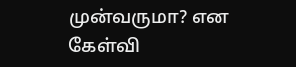முன்வருமா? என கேள்வி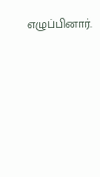எழுப்பினார்.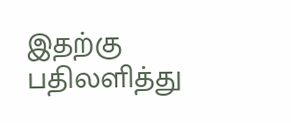இதற்கு பதிலளித்து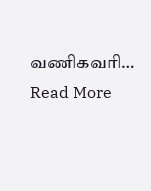வணிகவரி… Read More